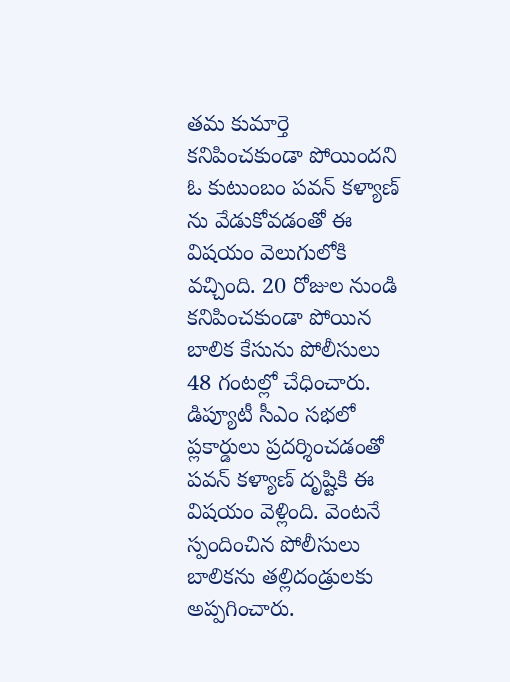తమ కుమార్తె కనిపించకుండా పోయిందని ఓ కుటుంబం పవన్ కళ్యాణ్ ను వేడుకోవడంతో ఈ విషయం వెలుగులోకి వచ్చింది. 20 రోజుల నుండి కనిపించకుండా పోయిన బాలిక కేసును పోలీసులు 48 గంటల్లో చేధించారు. డిప్యూటీ సీఎం సభలో ప్లకార్డులు ప్రదర్శించడంతో పవన్ కళ్యాణ్ దృష్టికి ఈ విషయం వెళ్లింది. వెంటనే స్పందించిన పోలీసులు బాలికను తల్లిదండ్రులకు అప్పగించారు.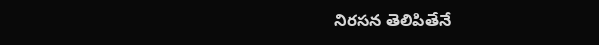నిరసన తెలిపితేనే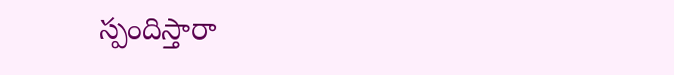స్పందిస్తారా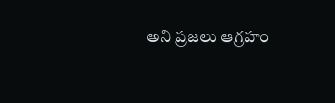అని ప్రజలు ఆగ్రహం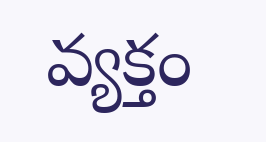వ్యక్తం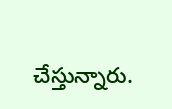చేస్తున్నారు.